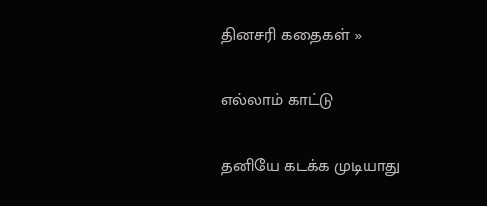தினசரி கதைகள் »

எல்லாம் காட்டு

தனியே கடக்க முடியாது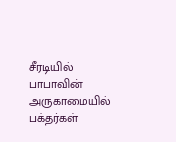சீரடியில் பாபாவின் அருகாமையில் பக்தர்கள்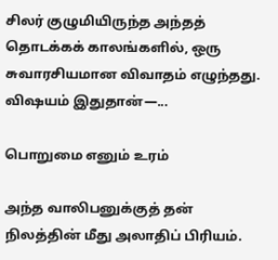சிலர் குழுமியிருந்த அந்தத் தொடக்கக் காலங்களில், ஒரு சுவாரசியமான விவாதம் எழுந்தது. விஷயம் இதுதான்—...

பொறுமை எனும் உரம்

அந்த வாலிபனுக்குத் தன் நிலத்தின் மீது அலாதிப் பிரியம்.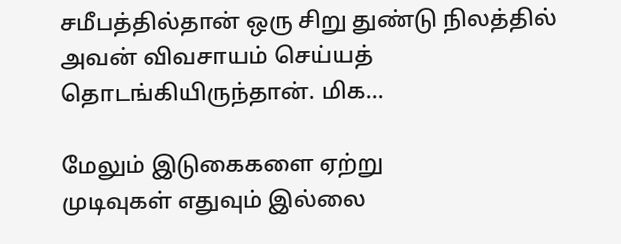சமீபத்தில்தான் ஒரு சிறு துண்டு நிலத்தில் அவன் விவசாயம் செய்யத் தொடங்கியிருந்தான். மிக...

மேலும் இடுகைகளை ஏற்று
முடிவுகள் எதுவும் இல்லை